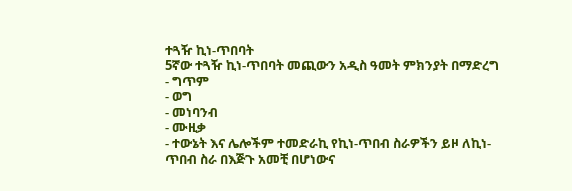ተጓዥ ኪነ-ጥበባት
5ኛው ተጓዥ ኪነ-ጥበባት መጪውን አዲስ ዓመት ምክንያት በማድረግ
- ግጥም
- ወግ
- መነባንብ
- ሙዚቃ
- ተውኔት እና ሌሎችም ተመድራኪ የኪነ-ጥበብ ስራዎችን ይዞ ለኪነ-ጥበብ ስራ በእጅጉ አመቺ በሆነውና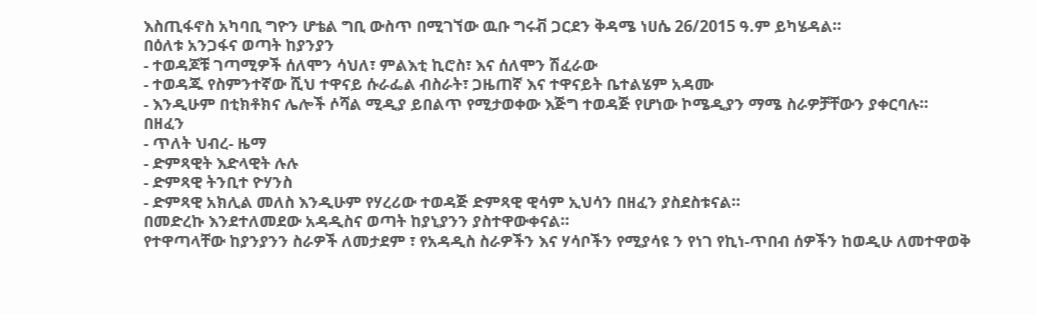እስጢፋኖስ አካባቢ ግዮን ሆቴል ግቢ ውስጥ በሚገኘው ዉቡ ግሩቭ ጋርደን ቅዳሜ ነሀሴ 26/2015 ዓ.ም ይካሄዳል።
በዕለቱ አንጋፋና ወጣት ከያንያን
- ተወዳጆቹ ገጣሚዎች ሰለሞን ሳህለ፣ ምልእቲ ኪሮስ፣ እና ሰለሞን ሽፈራው
- ተወዳጁ የስምንተኛው ሺህ ተዋናይ ሱራፌል ብስራት፣ ጋዜጠኛ እና ተዋናይት ቤተልሄም አዳሙ
- እንዲሁም በቲክቶክና ሌሎች ሶሻል ሚዲያ ይበልጥ የሚታወቀው እጅግ ተወዳጅ የሆነው ኮሜዲያን ማሜ ስራዎቻቸውን ያቀርባሉ።
በዘፈን
- ጥለት ህብረ- ዜማ
- ድምጻዊት እድላዊት ሉሉ
- ድምጻዊ ትንቢተ ዮሃንስ
- ድምጻዊ አክሊል መለስ እንዲሁም የሃረሪው ተወዳጅ ድምጻዊ ዊሳም ኢህሳን በዘፈን ያስደስቱናል።
በመድረኩ እንደተለመደው አዳዲስና ወጣት ከያኒያንን ያስተዋውቀናል።
የተዋጣላቸው ከያንያንን ስራዎች ለመታደም ፣ የአዳዲስ ስራዎችን እና ሃሳቦችን የሚያሳዩ ን የነገ የኪነ-ጥበብ ሰዎችን ከወዲሁ ለመተዋወቅ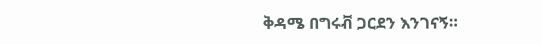ቅዳሜ በግሩቭ ጋርደን እንገናኝ።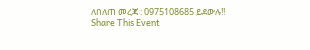ለበለጠ መረጃ : 0975108685 ይደውሉ!!
Share This Event